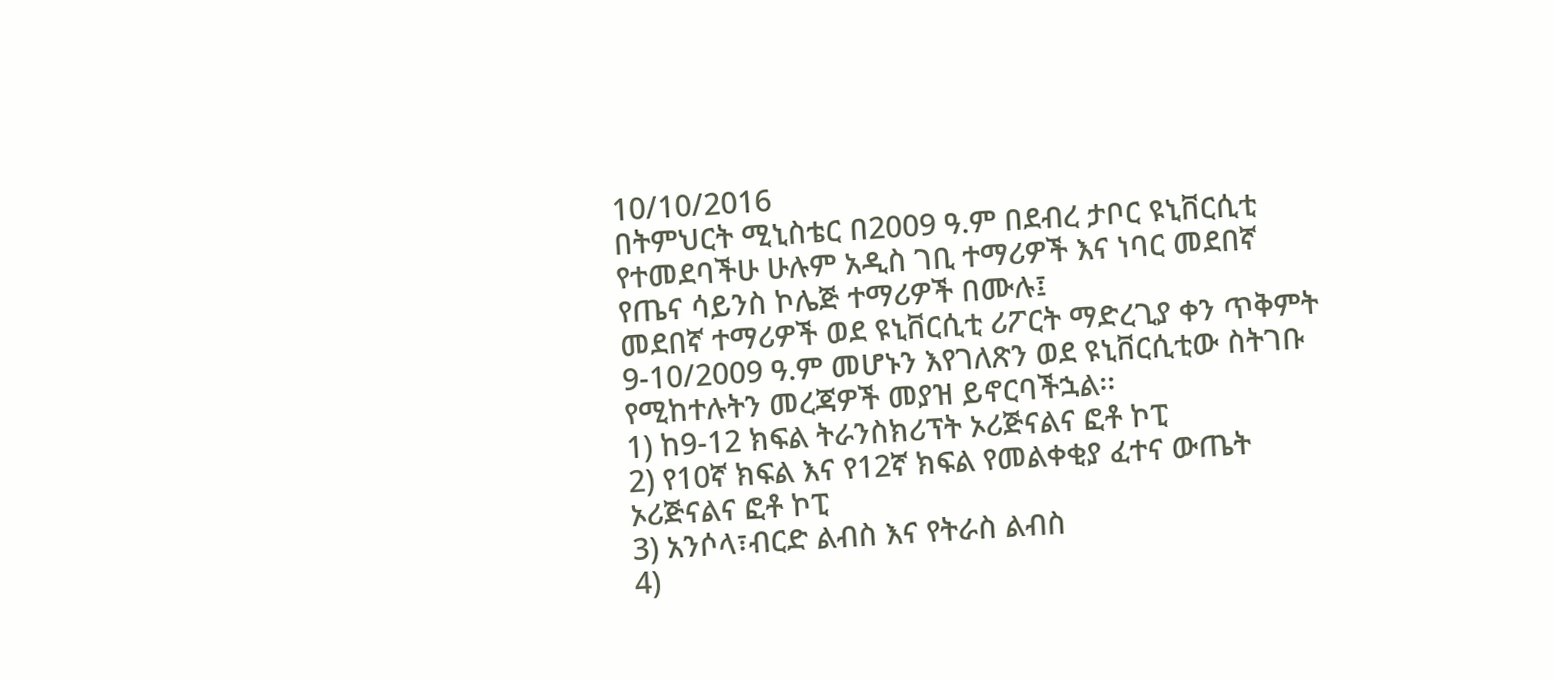10/10/2016
በትምህርት ሚኒስቴር በ2009 ዓ.ም በደብረ ታቦር ዩኒቨርሲቲ የተመደባችሁ ሁሉም አዲስ ገቢ ተማሪዎች እና ነባር መደበኛ የጤና ሳይንስ ኮሌጅ ተማሪዎች በሙሉ፤
መደበኛ ተማሪዎች ወደ ዩኒቨርሲቲ ሪፖርት ማድረጊያ ቀን ጥቅምት 9-10/2009 ዓ.ም መሆኑን እየገለጽን ወደ ዩኒቨርሲቲው ስትገቡ የሚከተሉትን መረጃዎች መያዝ ይኖርባችኋል፡፡
1) ከ9-12 ክፍል ትራንስክሪፕት ኦሪጅናልና ፎቶ ኮፒ
2) የ10ኛ ክፍል እና የ12ኛ ክፍል የመልቀቂያ ፈተና ውጤት ኦሪጅናልና ፎቶ ኮፒ
3) አንሶላ፣ብርድ ልብስ እና የትራስ ልብስ
4)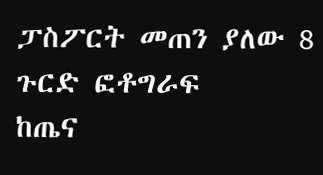ፓስፖርት መጠን ያለው 8 ጉርድ ፎቶግራፍ
ከጤና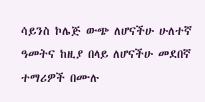ሳይንስ ኮሌጅ ውጭ ለሆናችሁ ሁለተኛ ዓመትና ከዚያ በላይ ለሆናችሁ መደበኛ ተማሪዎች በሙሉ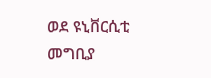ወደ ዩኒቨርሲቲ መግቢያ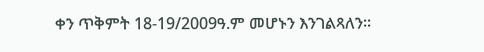ቀን ጥቅምት 18-19/2009ዓ.ም መሆኑን እንገልጻለን፡፡